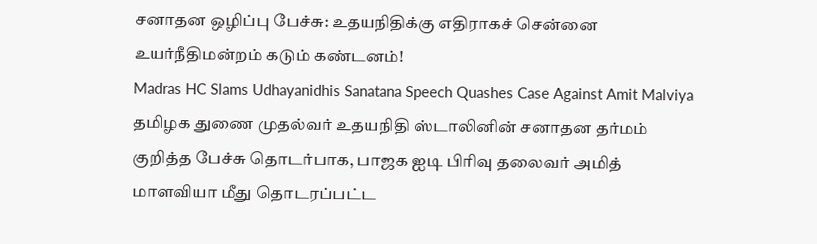சனாதன ஒழிப்பு பேச்சு: உதயநிதிக்கு எதிராகச் சென்னை உயர்நீதிமன்றம் கடும் கண்டனம்!
Madras HC Slams Udhayanidhis Sanatana Speech Quashes Case Against Amit Malviya
தமிழக துணை முதல்வர் உதயநிதி ஸ்டாலினின் சனாதன தர்மம் குறித்த பேச்சு தொடர்பாக, பாஜக ஐடி பிரிவு தலைவர் அமித் மாளவியா மீது தொடரப்பட்ட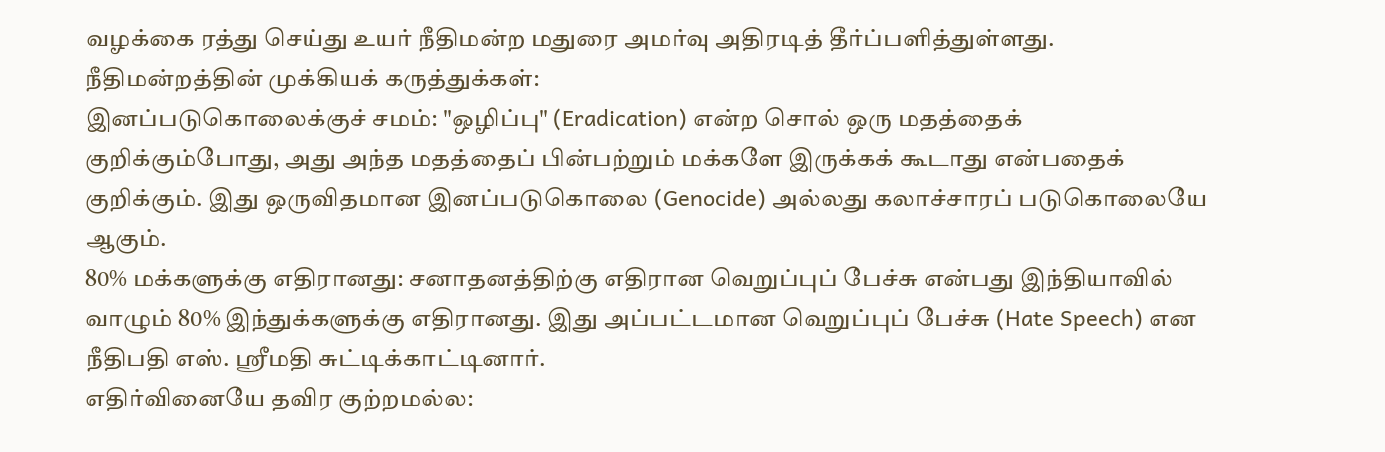வழக்கை ரத்து செய்து உயர் நீதிமன்ற மதுரை அமர்வு அதிரடித் தீர்ப்பளித்துள்ளது.
நீதிமன்றத்தின் முக்கியக் கருத்துக்கள்:
இனப்படுகொலைக்குச் சமம்: "ஒழிப்பு" (Eradication) என்ற சொல் ஒரு மதத்தைக் குறிக்கும்போது, அது அந்த மதத்தைப் பின்பற்றும் மக்களே இருக்கக் கூடாது என்பதைக் குறிக்கும். இது ஒருவிதமான இனப்படுகொலை (Genocide) அல்லது கலாச்சாரப் படுகொலையே ஆகும்.
80% மக்களுக்கு எதிரானது: சனாதனத்திற்கு எதிரான வெறுப்புப் பேச்சு என்பது இந்தியாவில் வாழும் 80% இந்துக்களுக்கு எதிரானது. இது அப்பட்டமான வெறுப்புப் பேச்சு (Hate Speech) என நீதிபதி எஸ். ஸ்ரீமதி சுட்டிக்காட்டினார்.
எதிர்வினையே தவிர குற்றமல்ல: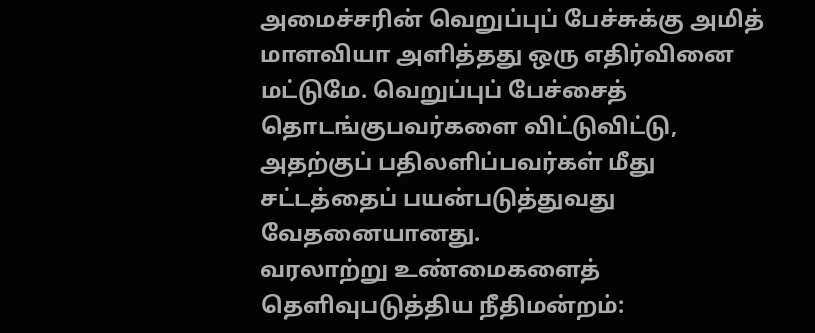அமைச்சரின் வெறுப்புப் பேச்சுக்கு அமித் மாளவியா அளித்தது ஒரு எதிர்வினை மட்டுமே. வெறுப்புப் பேச்சைத் தொடங்குபவர்களை விட்டுவிட்டு, அதற்குப் பதிலளிப்பவர்கள் மீது சட்டத்தைப் பயன்படுத்துவது வேதனையானது.
வரலாற்று உண்மைகளைத் தெளிவுபடுத்திய நீதிமன்றம்: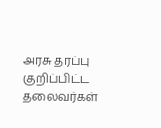அரசு தரப்பு குறிப்பிட்ட தலைவர்கள்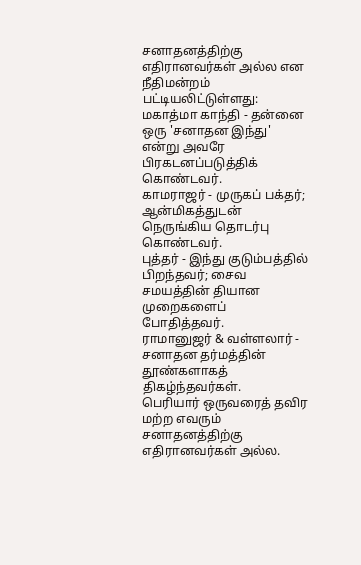சனாதனத்திற்கு எதிரானவர்கள் அல்ல என நீதிமன்றம் பட்டியலிட்டுள்ளது:
மகாத்மா காந்தி - தன்னை ஒரு 'சனாதன இந்து' என்று அவரே பிரகடனப்படுத்திக் கொண்டவர்.
காமராஜர் - முருகப் பக்தர்; ஆன்மிகத்துடன் நெருங்கிய தொடர்பு கொண்டவர்.
புத்தர் - இந்து குடும்பத்தில் பிறந்தவர்; சைவ சமயத்தின் தியான முறைகளைப் போதித்தவர்.
ராமானுஜர் & வள்ளலார் - சனாதன தர்மத்தின் தூண்களாகத் திகழ்ந்தவர்கள்.
பெரியார் ஒருவரைத் தவிர மற்ற எவரும் சனாதனத்திற்கு எதிரானவர்கள் அல்ல.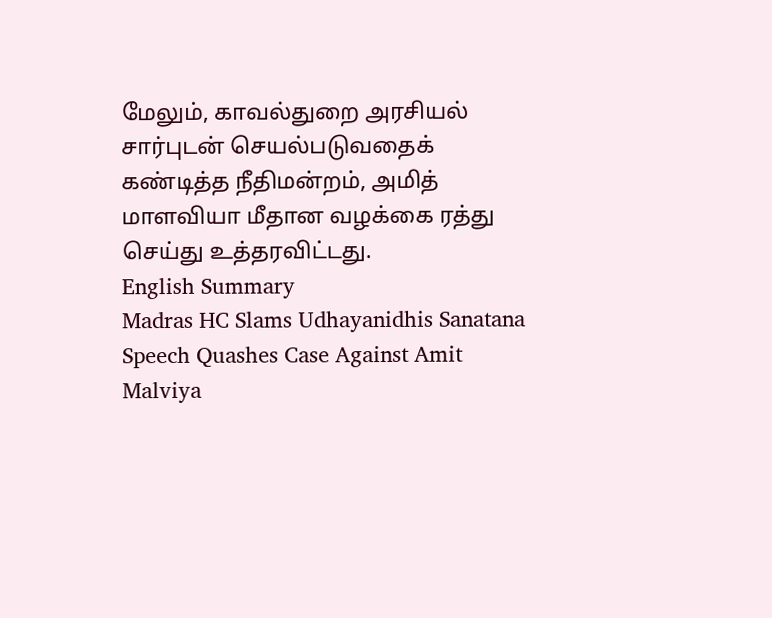மேலும், காவல்துறை அரசியல் சார்புடன் செயல்படுவதைக் கண்டித்த நீதிமன்றம், அமித் மாளவியா மீதான வழக்கை ரத்து செய்து உத்தரவிட்டது.
English Summary
Madras HC Slams Udhayanidhis Sanatana Speech Quashes Case Against Amit Malviya